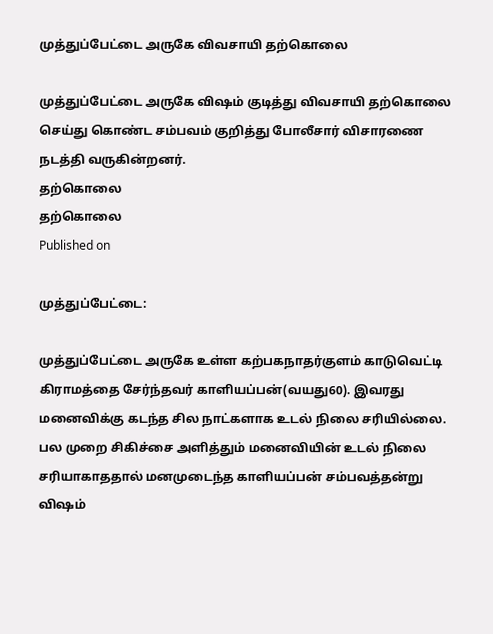முத்துப்பேட்டை அருகே விவசாயி தற்கொலை

முத்துப்பேட்டை அருகே விஷம் குடித்து விவசாயி தற்கொலை செய்து கொண்ட சம்பவம் குறித்து போலீசார் விசாரணை நடத்தி வருகின்றனர்.
தற்கொலை
தற்கொலை
Published on

முத்துப்பேட்டை:

முத்துப்பேட்டை அருகே உள்ள கற்பகநாதர்குளம் காடுவெட்டி கிராமத்தை சேர்ந்தவர் காளியப்பன்(வயது60). இவரது மனைவிக்கு கடந்த சில நாட்களாக உடல் நிலை சரியில்லை. பல முறை சிகிச்சை அளித்தும் மனைவியின் உடல் நிலை சரியாகாததால் மனமுடைந்த காளியப்பன் சம்பவத்தன்று விஷம்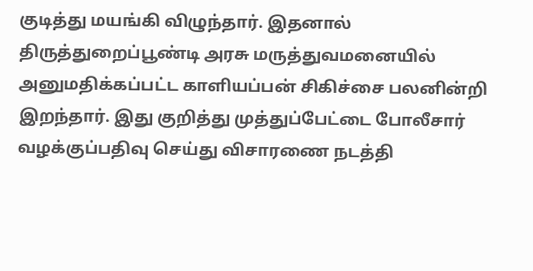குடித்து மயங்கி விழுந்தார். இதனால் திருத்துறைப்பூண்டி அரசு மருத்துவமனையில் அனுமதிக்கப்பட்ட காளியப்பன் சிகிச்சை பலனின்றி இறந்தார். இது குறித்து முத்துப்பேட்டை போலீசார் வழக்குப்பதிவு செய்து விசாரணை நடத்தி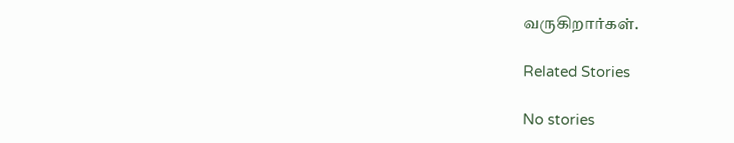வருகிறார்கள்.

Related Stories

No stories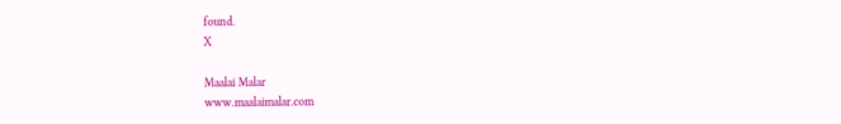found.
X

Maalai Malar
www.maalaimalar.com